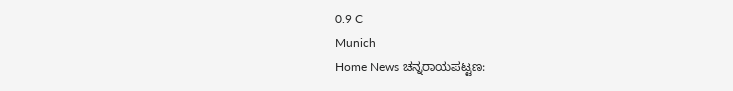0.9 C
Munich
Home News ಚನ್ನರಾಯಪಟ್ಟಣ: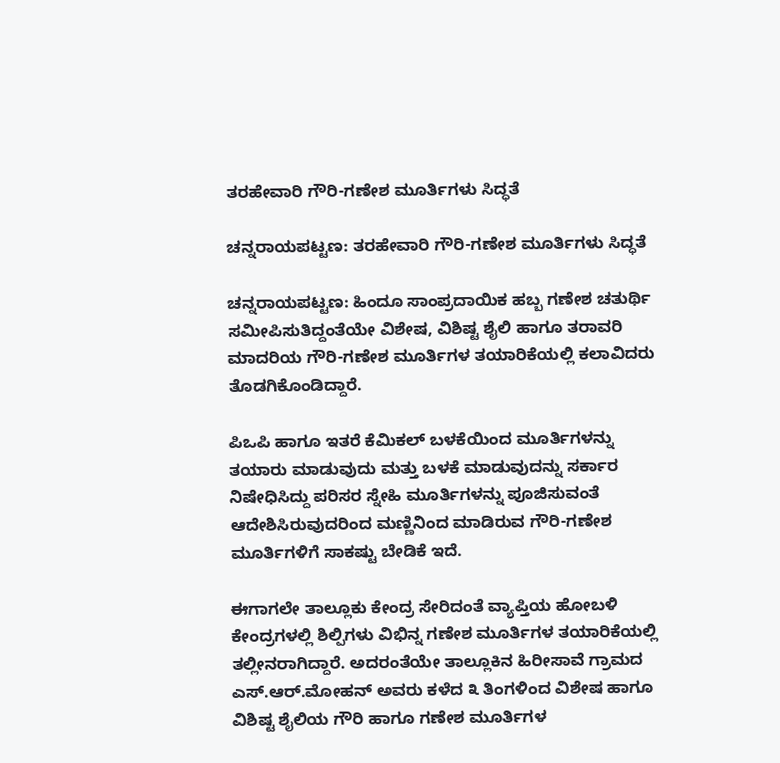ತರಹೇವಾರಿ ಗೌರಿ-ಗಣೇಶ ಮೂರ್ತಿಗಳು ಸಿದ್ಧತೆ

ಚನ್ನರಾಯಪಟ್ಟಣ: ತರಹೇವಾರಿ ಗೌರಿ-ಗಣೇಶ ಮೂರ್ತಿಗಳು ಸಿದ್ಧತೆ

ಚನ್ನರಾಯಪಟ್ಟಣ: ಹಿಂದೂ ಸಾಂಪ್ರದಾಯಿಕ ಹಬ್ಬ ಗಣೇಶ ಚತುರ್ಥಿ ಸಮೀಪಿಸುತಿದ್ದಂತೆಯೇ ವಿಶೇಷ, ವಿಶಿಷ್ಟ ಶೈಲಿ ಹಾಗೂ ತರಾವರಿ ಮಾದರಿಯ ಗೌರಿ-ಗಣೇಶ ಮೂರ್ತಿಗಳ ತಯಾರಿಕೆಯಲ್ಲಿ ಕಲಾವಿದರು ತೊಡಗಿಕೊಂಡಿದ್ದಾರೆ.

ಪಿಒಪಿ ಹಾಗೂ ಇತರೆ ಕೆಮಿಕಲ್ ಬಳಕೆಯಿಂದ ಮೂರ್ತಿಗಳನ್ನು ತಯಾರು ಮಾಡುವುದು ಮತ್ತು ಬಳಕೆ ಮಾಡುವುದನ್ನು ಸರ್ಕಾರ ನಿಷೇಧಿಸಿದ್ದು ಪರಿಸರ ಸ್ನೇಹಿ ಮೂರ್ತಿಗಳನ್ನು ಪೂಜಿಸುವಂತೆ ಆದೇಶಿಸಿರುವುದರಿಂದ ಮಣ್ಣಿನಿಂದ ಮಾಡಿರುವ ಗೌರಿ-ಗಣೇಶ ಮೂರ್ತಿಗಳಿಗೆ ಸಾಕಷ್ಟು ಬೇಡಿಕೆ ಇದೆ.

ಈಗಾಗಲೇ ತಾಲ್ಲೂಕು ಕೇಂದ್ರ ಸೇರಿದಂತೆ ವ್ಯಾಪ್ತಿಯ ಹೋಬಳಿ ಕೇಂದ್ರಗಳಲ್ಲಿ ಶಿಲ್ಪಿಗಳು ವಿಭಿನ್ನ ಗಣೇಶ ಮೂರ್ತಿಗಳ ತಯಾರಿಕೆಯಲ್ಲಿ ತಲ್ಲೀನರಾಗಿದ್ದಾರೆ. ಅದರಂತೆಯೇ ತಾಲ್ಲೂಕಿನ ಹಿರೀಸಾವೆ ಗ್ರಾಮದ ಎಸ್.ಆರ್.ಮೋಹನ್ ಅವರು ಕಳೆದ ೩ ತಿಂಗಳಿಂದ ವಿಶೇಷ ಹಾಗೂ ವಿಶಿಷ್ಟ ಶೈಲಿಯ ಗೌರಿ ಹಾಗೂ ಗಣೇಶ ಮೂರ್ತಿಗಳ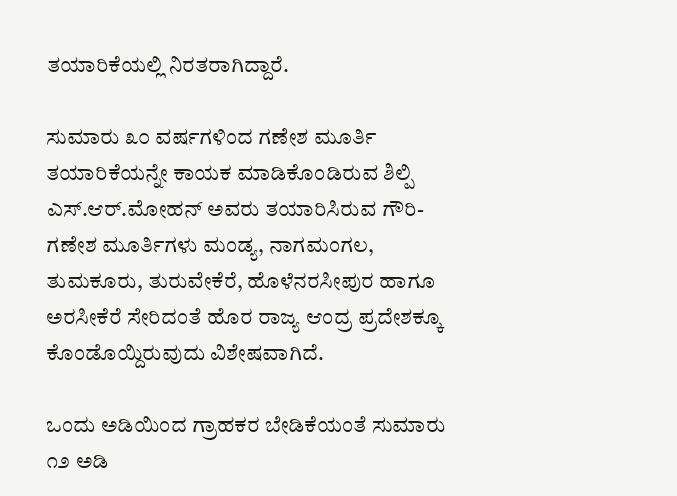ತಯಾರಿಕೆಯಲ್ಲಿ ನಿರತರಾಗಿದ್ದಾರೆ.

ಸುಮಾರು ೩೦ ವರ್ಷಗಳಿಂದ ಗಣೇಶ ಮೂರ್ತಿ ತಯಾರಿಕೆಯನ್ನೇ ಕಾಯಕ ಮಾಡಿಕೊಂಡಿರುವ ಶಿಲ್ಪಿ ಎಸ್.ಆರ್.ಮೋಹನ್ ಅವರು ತಯಾರಿಸಿರುವ ಗೌರಿ-ಗಣೇಶ ಮೂರ್ತಿಗಳು ಮಂಡ್ಯ, ನಾಗಮಂಗಲ, ತುಮಕೂರು, ತುರುವೇಕೆರೆ, ಹೊಳೆನರಸೀಪುರ ಹಾಗೂ ಅರಸೀಕೆರೆ ಸೇರಿದಂತೆ ಹೊರ ರಾಜ್ಯ ಆಂದ್ರ ಪ್ರದೇಶಕ್ಕೂ ಕೊಂಡೊಯ್ದಿರುವುದು ವಿಶೇಷವಾಗಿದೆ.

ಒಂದು ಅಡಿಯಿಂದ ಗ್ರಾಹಕರ ಬೇಡಿಕೆಯಂತೆ ಸುಮಾರು ೧೨ ಅಡಿ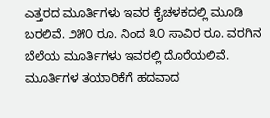ಎತ್ತರದ ಮೂರ್ತಿಗಳು ಇವರ ಕೈಚಳಕದಲ್ಲಿ ಮೂಡಿ ಬರಲಿವೆ. ೨೫೦ ರೂ. ನಿಂದ ೩೦ ಸಾವಿರ ರೂ. ವರಗಿನ ಬೆಲೆಯ ಮೂರ್ತಿಗಳು ಇವರಲ್ಲಿ ದೊರೆಯಲಿವೆ.
ಮೂರ್ತಿಗಳ ತಯಾರಿಕೆಗೆ ಹದವಾದ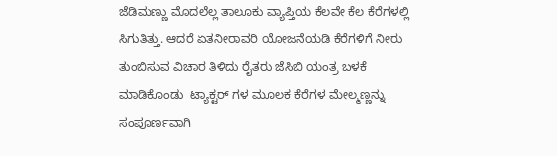ಜೆಡಿಮಣ್ಣು ಮೊದಲೆಲ್ಲ ತಾಲೂಕು ವ್ಯಾಪ್ತಿಯ ಕೆಲವೇ ಕೆಲ ಕೆರೆಗಳಲ್ಲಿ ಸಿಗುತಿತ್ತು. ಆದರೆ ಏತನೀರಾವರಿ ಯೋಜನೆಯಡಿ ಕೆರೆಗಳಿಗೆ ನೀರು ತುಂಬಿಸುವ ವಿಚಾರ ತಿಳಿದು ರೈತರು ಜೆಸಿಬಿ ಯಂತ್ರ ಬಳಕೆ ಮಾಡಿಕೊಂಡು  ಟ್ಯಾಕ್ಟರ್ ಗಳ ಮೂಲಕ ಕೆರೆಗಳ ಮೇಲ್ಮಣ್ಣನ್ನು ಸಂಪೂರ್ಣವಾಗಿ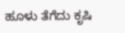ಹೂಳು ತೆಗೆದು ಕೃಷಿ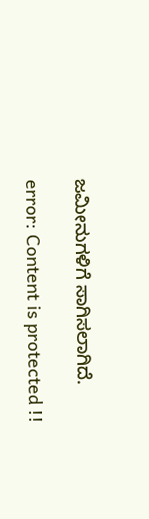ಜಮೀನುಗಳಿಗೆ ಸಾಗಿಸಲಾಗಿದೆ.

error: Content is protected !!